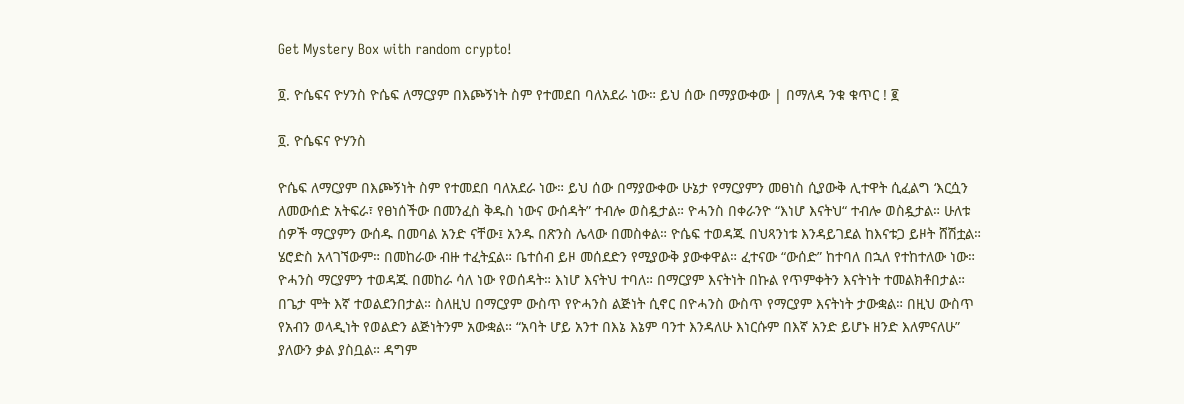Get Mystery Box with random crypto!

፬. ዮሴፍና ዮሃንስ ዮሴፍ ለማርያም በእጮኝነት ስም የተመደበ ባለአደራ ነው። ይህ ሰው በማያውቀው | በማለዳ ንቁ ቁጥር ! ፪

፬. ዮሴፍና ዮሃንስ

ዮሴፍ ለማርያም በእጮኝነት ስም የተመደበ ባለአደራ ነው። ይህ ሰው በማያውቀው ሁኔታ የማርያምን መፀነስ ሲያውቅ ሊተዋት ሲፈልግ ‘እርሷን ለመውሰድ አትፍራ፣ የፀነሰችው በመንፈስ ቅዱስ ነውና ውሰዳት” ተብሎ ወስዷታል። ዮሓንስ በቀራንዮ “እነሆ እናትህ“ ተብሎ ወስዷታል። ሁለቱ ሰዎች ማርያምን ውሰዱ በመባል አንድ ናቸው፤ አንዱ በጽንስ ሌላው በመስቀል። ዮሴፍ ተወዳጁ በህጻንነቱ እንዳይገደል ከእናቱጋ ይዞት ሸሽቷል። ሄሮድስ አላገኘውም። በመከራው ብዙ ተፈትኗል። ቤተሰብ ይዞ መሰደድን የሚያውቅ ያውቀዋል። ፈተናው “ውሰድ” ከተባለ በኋለ የተከተለው ነው። ዮሓንስ ማርያምን ተወዳጁ በመከራ ሳለ ነው የወሰዳት። እነሆ እናትህ ተባለ። በማርያም እናትነት በኩል የጥምቀትን እናትነት ተመልክቶበታል። በጌታ ሞት እኛ ተወልደንበታል። ስለዚህ በማርያም ውስጥ የዮሓንስ ልጅነት ሲኖር በዮሓንስ ውስጥ የማርያም እናትነት ታውቋል። በዚህ ውስጥ የአብን ወላዲነት የወልድን ልጅነትንም አውቋል። “አባት ሆይ አንተ በእኔ እኔም ባንተ እንዳለሁ እነርሱም በእኛ አንድ ይሆኑ ዘንድ እለምናለሁ” ያለውን ቃል ያስቧል። ዳግም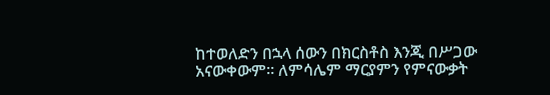ከተወለድን በኋላ ሰውን በክርስቶስ እንጂ በሥጋው አናውቀውም። ለምሳሌም ማርያምን የምናውቃት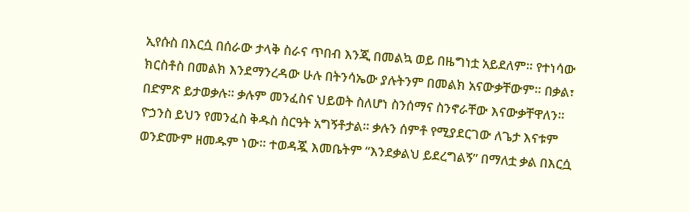ኢየሱስ በእርሷ በሰራው ታላቅ ስራና ጥበብ እንጂ በመልኳ ወይ በዜግነቷ አይደለም። የተነሳው ክርስቶስ በመልክ እንደማንረዳው ሁሉ በትንሳኤው ያሉትንም በመልክ አናውቃቸውም። በቃል፣ በድምጽ ይታወቃሉ። ቃሉም መንፈስና ህይወት ስለሆነ ስንሰማና ስንኖራቸው እናውቃቸዋለን። ዮኃንስ ይህን የመንፈስ ቅዱስ ስርዓት አግኝቶታል። ቃሉን ሰምቶ የሚያደርገው ለጌታ እናቱም ወንድሙም ዘመዱም ነው። ተወዳጇ እመቤትም “እንደቃልህ ይደረግልኝ” በማለቷ ቃል በእርሷ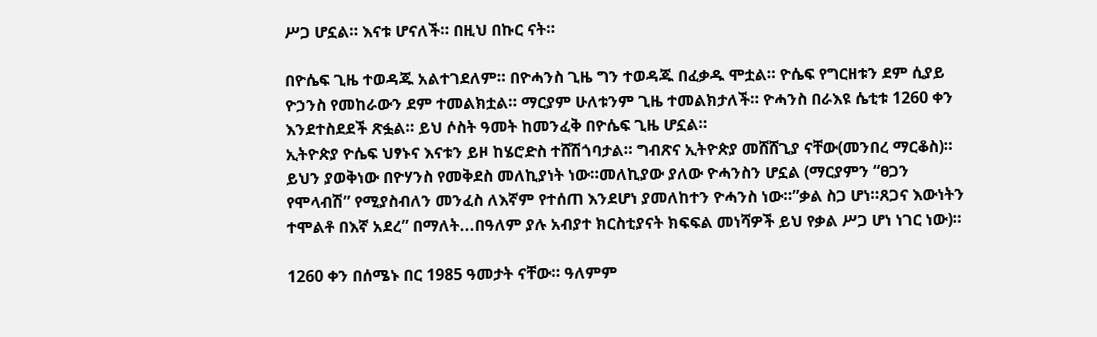ሥጋ ሆኗል። እናቱ ሆናለች። በዚህ በኩር ናት።

በዮሴፍ ጊዜ ተወዳጁ አልተገደለም። በዮሓንስ ጊዜ ግን ተወዳጁ በፈቃዱ ሞቷል። ዮሴፍ የግርዘቱን ደም ሲያይ ዮኃንስ የመከራውን ደም ተመልክቷል። ማርያም ሁለቱንም ጊዜ ተመልክታለች። ዮሓንስ በራእዩ ሴቲቱ 1260 ቀን እንደተስደደች ጽፏል። ይህ ሶስት ዓመት ከመንፈቅ በዮሴፍ ጊዜ ሆኗል።
ኢትዮጵያ ዮሴፍ ህፃኑና እናቱን ይዞ ከሄሮድስ ተሸሽጎባታል። ግብጽና ኢትዮጵያ መሸሸጊያ ናቸው(መንበረ ማርቆስ)። ይህን ያወቅነው በዮሃንስ የመቅደስ መለኪያነት ነው።መለኪያው ያለው ዮሓንስን ሆኗል (ማርያምን “ፀጋን የሞላብሽ” የሚያስብለን መንፈስ ለእኛም የተሰጠ እንደሆነ ያመለከተን ዮሓንስ ነው።”ቃል ስጋ ሆነ።ጸጋና እውነትን ተሞልቶ በእኛ አደረ” በማለት...በዓለም ያሉ አብያተ ክርስቲያናት ክፍፍል መነሻዎች ይህ የቃል ሥጋ ሆነ ነገር ነው)።

1260 ቀን በሰሜኑ በር 1985 ዓመታት ናቸው። ዓለምም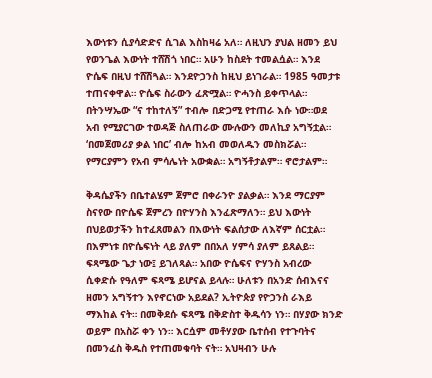እውነቱን ሲያሳድድና ሲገል እስከዛሬ አለ። ለዚህን ያህል ዘመን ይህ የወንጌል እውነት ተሸሽጎ ነበር። አሁን ከስደት ተመልሷል። እንደ ዮሴፍ በዚህ ተሸሽጓል። እንደዮኃንስ ከዚህ ይነገራል። 1985 ዓመታቱ ተጠናቀዋል። ዮሴፍ ስራውን ፈጽሟል። ዮሓንስ ይቀጥላል። በትንሣኤው “ና ተከተለኝ” ተብሎ በድጋሚ የተጠራ እሱ ነው።ወደ አብ የሚያርገው ተወዳጅ ስለጠራው ሙሉውን መለኪያ አግኝቷል። ‘በመጀመሪያ ቃል ነበር’ ብሎ ከአብ መወለዱን መስክሯል። የማርያምን የአብ ምሳሌነት አውቋል። አግኝቶታልም። ኖሮታልም።

ቅዳሴያችን በቤተልሄም ጀምሮ በቀራንዮ ያልቃል። እንደ ማርያም ስናየው በዮሴፍ ጀምረን በዮሃንስ እንፈጽማለን። ይህ እውነት በህይወታችን ከተፈጸመልን በእውነት ፍልሰታው ለእኛም ሰርቷል። በእምነቱ በዮሴፍነት ላይ ያለም በበአለ ሃምሳ ያለም ይጸልይ። ፍጻሜው ጌታ ነው፤ ይገለጻል። አበው ዮሴፍና ዮሃንስ አብረው ሲቀድሱ የዓለም ፍጻሜ ይሆናል ይላሉ። ሁለቱን በአንድ ሰብእናና ዘመን አግኝተን እየኖርነው አይደል? ኢትዮጵያ የዮኃንስ ራእይ ማእከል ናት። በመቅደሱ ፍጻሜ በቅድስተ ቅዱሳን ነን። በሃያው ክንድ ወይም በአስሯ ቀን ነን። እርሷም መቶሃያው ቤተሰብ የተጉባትና በመንፈስ ቅዱስ የተጠመቁባት ናት። አህዛብን ሁሉ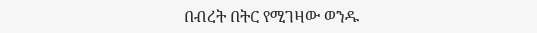በብረት በትር የሚገዛው ወንዱ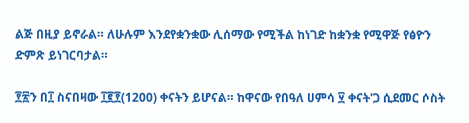ልጅ በዚያ ይኖራል። ለሁሉም እንደየቋንቋው ሊሰማው የሚችል ከነገድ ከቋንቋ የሚዋጅ የፅዮን ድምጽ ይነገርባታል።

፻፳ን በ፲ ስናበዛው ፲፪፻(1200) ቀናትን ይሆናል። ከዋናው የበዓለ ሀምሳ ፶ ቀናት'ጋ ሲደመር ሶስት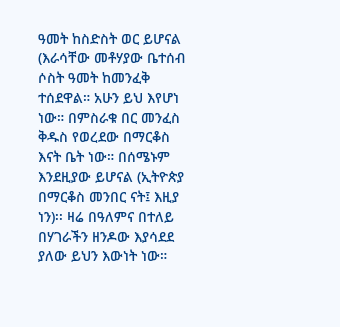ዓመት ከስድስት ወር ይሆናል (እራሳቸው መቶሃያው ቤተሰብ ሶስት ዓመት ከመንፈቅ ተሰደዋል። አሁን ይህ እየሆነ ነው። በምስራቁ በር መንፈስ ቅዱስ የወረደው በማርቆስ እናት ቤት ነው። በሰሜኑም እንደዚያው ይሆናል (ኢትዮጵያ በማርቆስ መንበር ናት፤ እዚያ ነን)፡፡ ዛሬ በዓለምና በተለይ በሃገራችን ዘንዶው እያሳደደ ያለው ይህን እውነት ነው።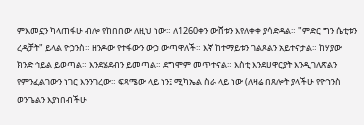ምእመኗን ካላጠፋሁ ብሎ የከበበው ለዚህ ነው። ለ1260ቀን ውሸቱን እየለቀቀ ያሳድዳል። "ምድር ግን ሴቲቱን ረዳቻት" ይላል ዮኃንስ። ዘንዶው የተፋውን ውኃ ውጣዋለች። እኛ ከተማይቱን ገልጾልን አይተናታል። ከሃያው ክንድ ኅይል ይወጣል። እንደሄደብን ይመጣል። ደግሞም መጥተናል። እስቲ እንደሀዋርያት እንዲገለጽልን የምንፈልገውን ነገር እንንገረው። ፍጻሜው ላይ ነን፤ ሚካኤል ስራ ላይ ነው (ለዛሬ በጸሎት ያላችሁ የዮኀንስ ወንጌልን እያነበብችሁ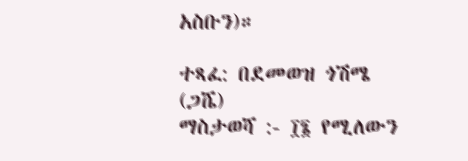አስቡን)።

ተጻፈ: በደመወዝ ጎሽሜ (ጋሼ)
ማስታወሻ :- ፲፮ የሚለውን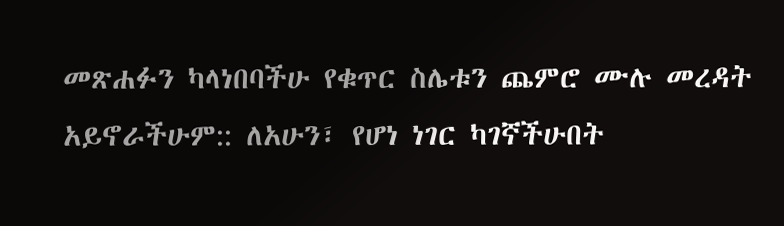መጽሐፉን ካላነበባችሁ የቁጥር ስሌቱን ጨምሮ ሙሉ መረዳት አይኖራችሁም:: ለአሁን፣ የሆነ ነገር ካገኛችሁበት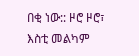በቂ ነው:: ዞሮ ዞሮ፣ እስቲ መልካም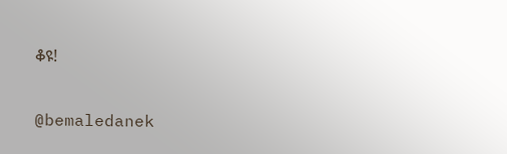ቆዩ!

@bemaledanek